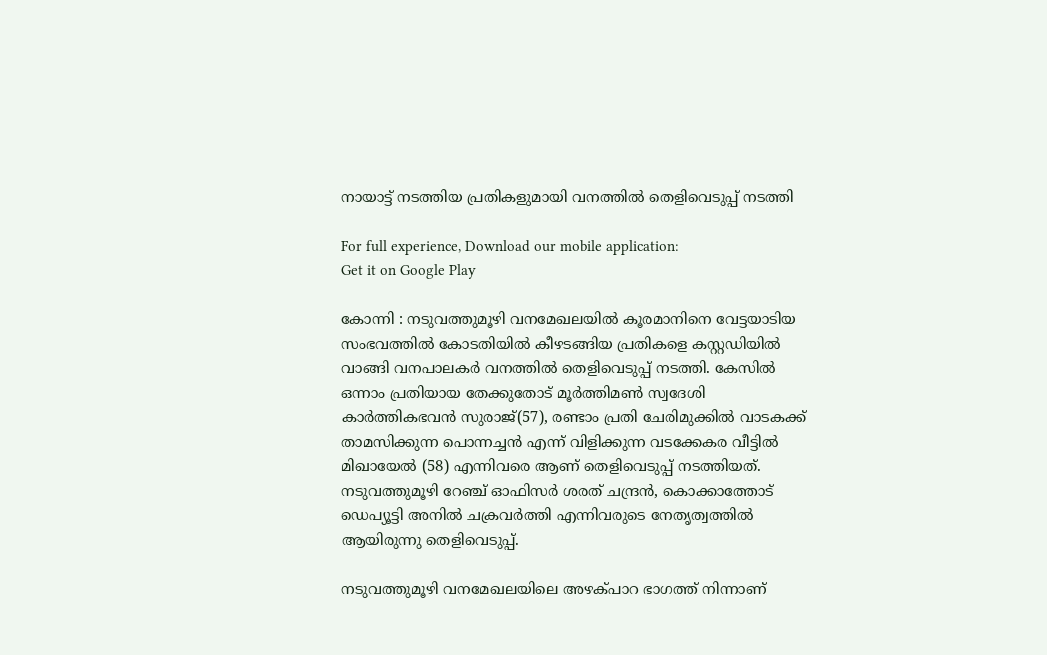നായാട്ട് നടത്തിയ പ്രതികളുമായി വനത്തിൽ തെളിവെടുപ്പ് നടത്തി

For full experience, Download our mobile application:
Get it on Google Play

കോന്നി : നടുവത്തുമൂഴി വനമേഖലയിൽ കൂരമാനിനെ വേട്ടയാടിയ സംഭവത്തിൽ കോടതിയിൽ കീഴടങ്ങിയ പ്രതികളെ കസ്റ്റഡിയിൽ വാങ്ങി വനപാലകർ വനത്തിൽ തെളിവെടുപ്പ് നടത്തി. കേസിൽ ഒന്നാം പ്രതിയായ തേക്കുതോട് മൂർത്തിമൺ സ്വദേശി കാർത്തികഭവൻ സുരാജ്(57), രണ്ടാം പ്രതി ചേരിമുക്കിൽ വാടകക്ക് താമസിക്കുന്ന പൊന്നച്ചൻ എന്ന് വിളിക്കുന്ന വടക്കേകര വീട്ടിൽ മിഖായേൽ (58) എന്നിവരെ ആണ് തെളിവെടുപ്പ് നടത്തിയത്. നടുവത്തുമൂഴി റേഞ്ച് ഓഫിസർ ശരത് ചന്ദ്രൻ, കൊക്കാത്തോട് ഡെപ്യൂട്ടി അനിൽ ചക്രവർത്തി എന്നിവരുടെ നേതൃത്വത്തിൽ ആയിരുന്നു തെളിവെടുപ്പ്.

നടുവത്തുമൂഴി വനമേഖലയിലെ അഴക്പാറ ഭാഗത്ത് നിന്നാണ്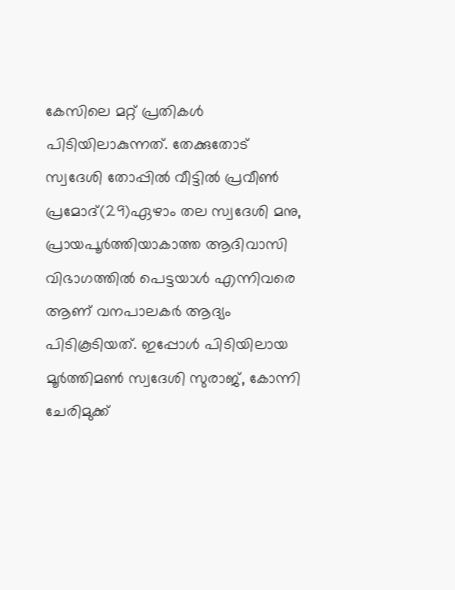കേസിലെ മറ്റ് പ്രതികൾ പിടിയിലാകുന്നത്. തേക്കുതോട് സ്വദേശി തോപ്പിൽ വീട്ടിൽ പ്രവീൺ പ്രമോദ്(29)ഏഴാം തല സ്വദേശി മനു, പ്രായപൂർത്തിയാകാത്ത ആദിവാസി വിഭാഗത്തിൽ പെട്ടയാൾ എന്നിവരെ ആണ് വനപാലകർ ആദ്യം പിടികൂടിയത്. ഇപ്പോൾ പിടിയിലായ മൂർത്തിമൺ സ്വദേശി സുരാജ്, കോന്നി ചേരിമുക്ക്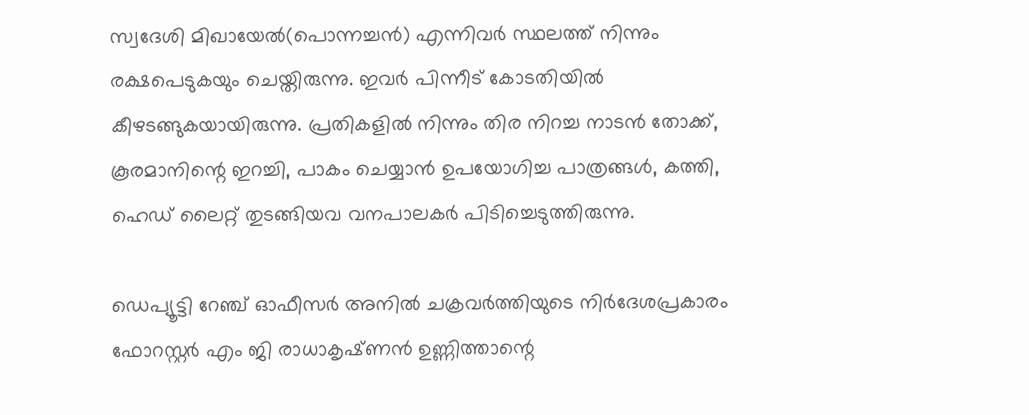സ്വദേശി മിഖായേൽ(പൊന്നച്ചൻ) എന്നിവർ സ്ഥലത്ത് നിന്നും രക്ഷപെടുകയും ചെയ്തിരുന്നു. ഇവർ പിന്നീട് കോടതിയിൽ കീഴടങ്ങുകയായിരുന്നു. പ്രതികളിൽ നിന്നും തിര നിറച്ച നാടൻ തോക്ക്, കൂരമാനിന്റെ ഇറച്ചി, പാകം ചെയ്യാൻ ഉപയോഗിച്ച പാത്രങ്ങൾ, കത്തി, ഹെഡ് ലൈറ്റ് തുടങ്ങിയവ വനപാലകർ പിടിച്ചെടുത്തിരുന്നു.

ഡെപ്യൂട്ടി റേഞ്ച് ഓഫീസർ അനിൽ ചക്രവർത്തിയുടെ നിർദേശപ്രകാരം ഫോറസ്റ്റർ എം ജി രാധാകൃഷ്‌ണൻ ഉണ്ണിത്താന്റെ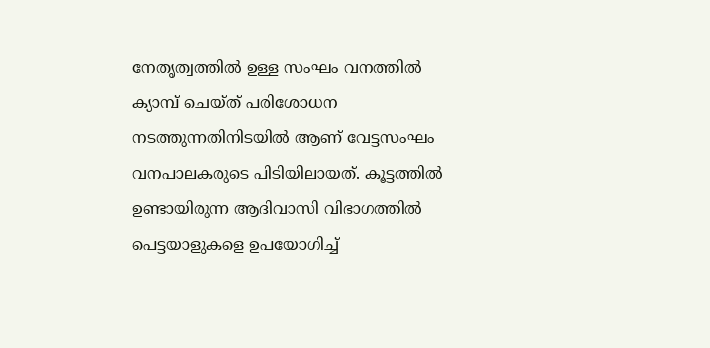നേതൃത്വത്തിൽ ഉള്ള സംഘം വനത്തിൽ ക്യാമ്പ് ചെയ്ത് പരിശോധന നടത്തുന്നതിനിടയിൽ ആണ് വേട്ടസംഘം വനപാലകരുടെ പിടിയിലായത്. കൂട്ടത്തിൽ ഉണ്ടായിരുന്ന ആദിവാസി വിഭാഗത്തിൽ പെട്ടയാളുകളെ ഉപയോഗിച്ച്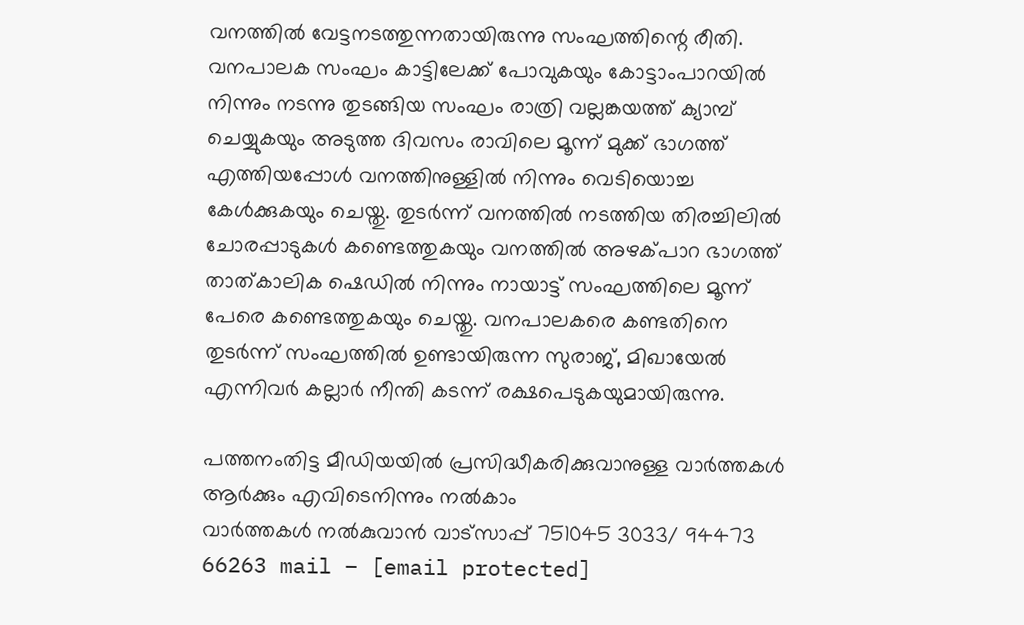വനത്തിൽ വേട്ടനടത്തുന്നതായിരുന്നു സംഘത്തിന്റെ രീതി. വനപാലക സംഘം കാട്ടിലേക്ക് പോവുകയും കോട്ടാംപാറയിൽ നിന്നും നടന്നു തുടങ്ങിയ സംഘം രാത്രി വല്ലങ്കയത്ത് ക്യാമ്പ് ചെയ്യുകയും അടുത്ത ദിവസം രാവിലെ മൂന്ന് മുക്ക് ഭാഗത്ത് എത്തിയപ്പോൾ വനത്തിനുള്ളിൽ നിന്നും വെടിയൊച്ച കേൾക്കുകയും ചെയ്തു. തുടർന്ന് വനത്തിൽ നടത്തിയ തിരച്ചിലിൽ ചോരപ്പാടുകൾ കണ്ടെത്തുകയും വനത്തിൽ അഴക്പാറ ഭാഗത്ത് താത്കാലിക ഷെഡിൽ നിന്നും നായാട്ട് സംഘത്തിലെ മൂന്ന് പേരെ കണ്ടെത്തുകയും ചെയ്തു. വനപാലകരെ കണ്ടതിനെ തുടർന്ന് സംഘത്തിൽ ഉണ്ടായിരുന്ന സുരാജ്, മിഖായേൽ എന്നിവർ കല്ലാർ നീന്തി കടന്ന് രക്ഷപെടുകയുമായിരുന്നു.

പത്തനംതിട്ട മീഡിയയില്‍ പ്രസിദ്ധീകരിക്കുവാനുള്ള വാര്‍ത്തകള്‍ ആര്‍ക്കും എവിടെനിന്നും നല്‍കാം
വാര്‍ത്തകള്‍ നല്‍കുവാന്‍ വാട്സാപ്പ് 751045 3033/ 94473 66263 mail – [email protected]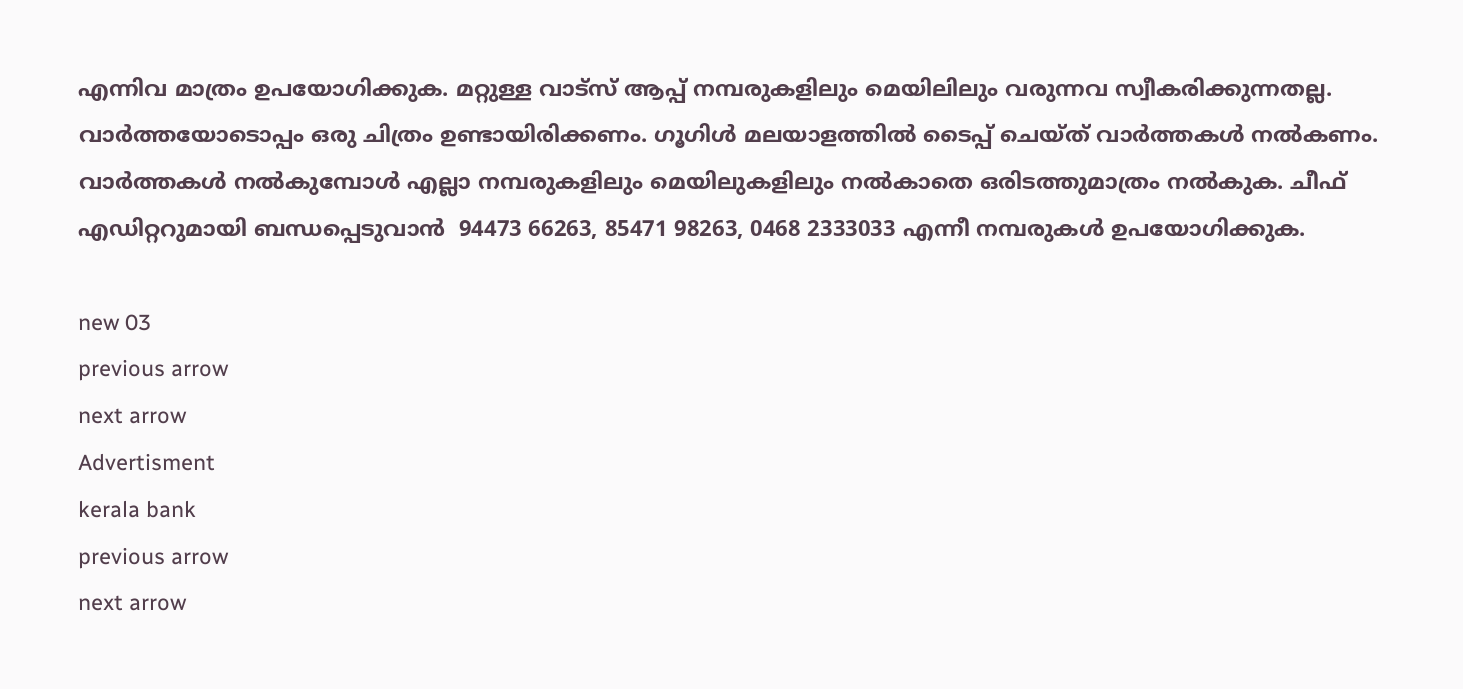എന്നിവ മാത്രം ഉപയോഗിക്കുക. മറ്റുള്ള വാട്സ് ആപ്പ് നമ്പരുകളിലും മെയിലിലും വരുന്നവ സ്വീകരിക്കുന്നതല്ല. വാര്‍ത്തയോടൊപ്പം ഒരു ചിത്രം ഉണ്ടായിരിക്കണം. ഗൂഗിള്‍ മലയാളത്തില്‍ ടൈപ്പ് ചെയ്ത് വാര്‍ത്തകള്‍ നല്‍കണം. വാര്‍ത്തകള്‍ നല്‍കുമ്പോള്‍ എല്ലാ നമ്പരുകളിലും മെയിലുകളിലും നല്‍കാതെ ഒരിടത്തുമാത്രം നല്‍കുക. ചീഫ് എഡിറ്ററുമായി ബന്ധപ്പെടുവാന്‍  94473 66263, 85471 98263, 0468 2333033 എന്നീ നമ്പരുകള്‍ ഉപയോഗിക്കുക.

new 03
previous arrow
next arrow
Advertisment
kerala bank
previous arrow
next arrow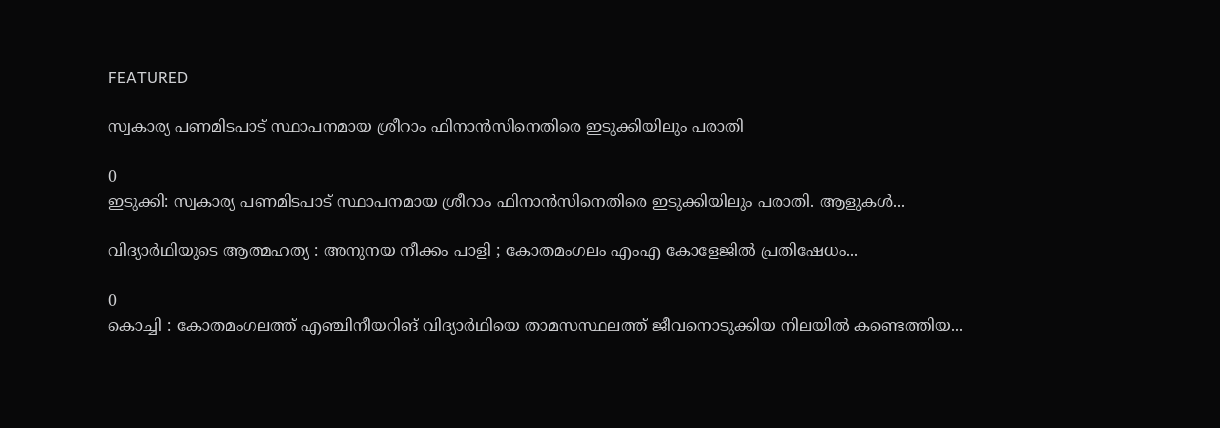FEATURED

സ്വകാര്യ പണമിടപാട് സ്ഥാപനമായ ശ്രീറാം ഫിനാൻസിനെതിരെ ഇടുക്കിയിലും പരാതി

0
ഇടുക്കി: സ്വകാര്യ പണമിടപാട് സ്ഥാപനമായ ശ്രീറാം ഫിനാൻസിനെതിരെ ഇടുക്കിയിലും പരാതി. ആളുകൾ...

വിദ്യാർഥിയുടെ ആത്മഹത്യ : അനുനയ നീക്കം പാളി ; കോതമംഗലം എംഎ കോളേജിൽ പ്രതിഷേധം...

0
കൊച്ചി : കോതമംഗലത്ത് എഞ്ചിനീയറിങ് വിദ്യാർഥിയെ താമസസ്ഥലത്ത് ജീവനൊടുക്കിയ നിലയിൽ കണ്ടെത്തിയ...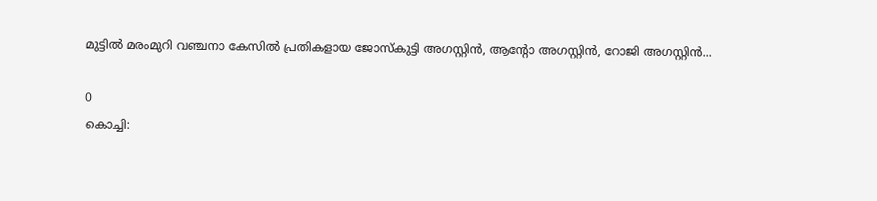മുട്ടിൽ മരംമുറി വഞ്ചനാ കേസിൽ പ്രതികളായ ജോസ്കുട്ടി അഗസ്റ്റിൻ, ആന്റോ അഗസ്റ്റിൻ, റോജി അഗസ്റ്റിൻ...

0
കൊച്ചി: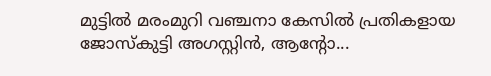മുട്ടിൽ മരംമുറി വഞ്ചനാ കേസിൽ പ്രതികളായ ജോസ്കുട്ടി അഗസ്റ്റിൻ, ആന്റോ...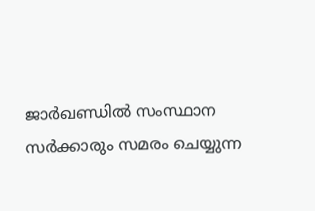ജാർഖണ്ഡിൽ സംസ്ഥാന സർക്കാരും സമരം ചെയ്യുന്ന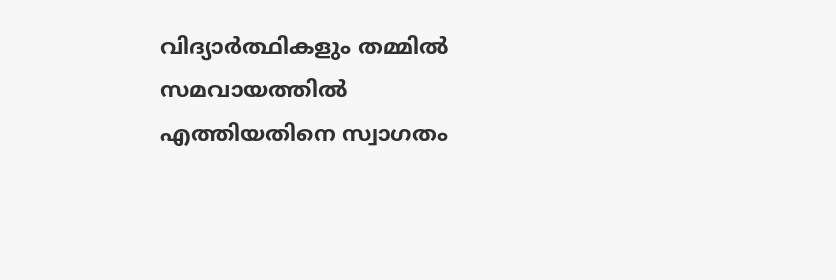വിദ്യാർത്ഥികളും തമ്മിൽ സമവായത്തിൽ എത്തിയതിനെ സ്വാഗതം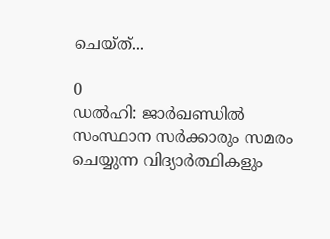ചെയ്ത്...

0
ഡൽഹി: ജാർഖണ്ഡിൽ സംസ്ഥാന സർക്കാരും സമരം ചെയ്യുന്ന വിദ്യാർത്ഥികളും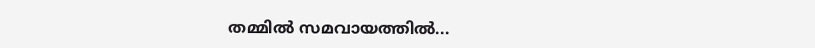തമ്മിൽ സമവായത്തിൽ...